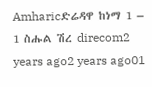Amharicድሬዳዋ ከነማ 1 – 1 ስሑል ሽረ direcom2 years ago2 years ago01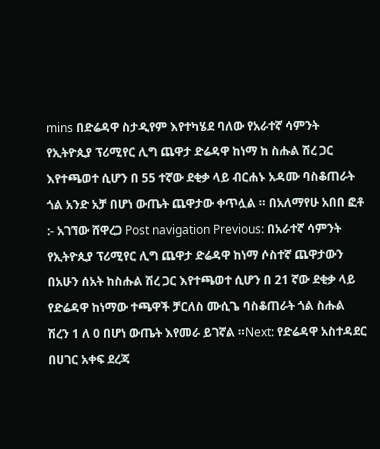mins በድሬዳዋ ስታዲየም እየተካሄደ ባለው የአራተኛ ሳምንት የኢትዮጲያ ፕሪሚየር ሊግ ጨዋታ ድሬዳዋ ከነማ ከ ስሑል ሽረ ጋር እየተጫወተ ሲሆን በ 55 ተኛው ደቂቃ ላይ ብርሐኑ አዳሙ ባስቆጠራት ጎል አንድ አቻ በሆነ ውጤት ጨዋታው ቀጥሏል ። በአለማየሁ አበበ ፎቶ :- አገኘው ሸዋረጋ Post navigation Previous: በአራተኛ ሳምንት የኢትዮጲያ ፕሪሚየር ሊግ ጨዋታ ድሬዳዋ ከነማ ሶስተኛ ጨዋታውን በአሁን ሰአት ከስሑል ሽረ ጋር እየተጫወተ ሲሆን በ 21 ኛው ደቂቃ ላይ የድሬዳዋ ከነማው ተጫዋች ቻርለስ ሙሲጌ ባስቆጠራት ጎል ስሑል ሽረን 1 ለ 0 በሆነ ውጤት እየመራ ይገኛል ።Next: የድሬዳዋ አስተዳደር በሀገር አቀፍ ደረጃ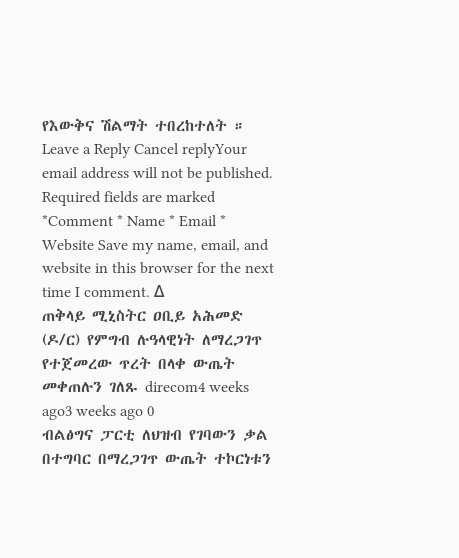የእውቅና ሽልማት ተበረከተለት ። Leave a Reply Cancel replyYour email address will not be published. Required fields are marked *Comment * Name * Email * Website Save my name, email, and website in this browser for the next time I comment. Δ
ጠቅላይ ሚኒስትር ዐቢይ አሕመድ (ዶ/ር) የምግብ ሉዓላዊነት ለማረጋገጥ የተጀመረው ጥረት በላቀ ውጤት መቀጠሉን ገለጹ direcom4 weeks ago3 weeks ago 0
ብልፅግና ፓርቲ ለህዝብ የገባውን ቃል በተግባር በማረጋገጥ ውጤት ተኮርነቱን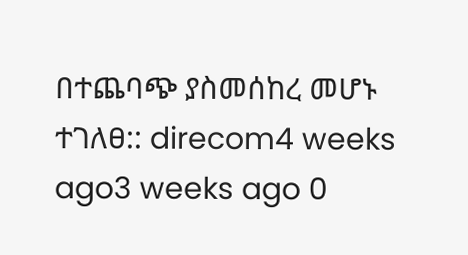በተጨባጭ ያስመሰከረ መሆኑ ተገለፀ:: direcom4 weeks ago3 weeks ago 0